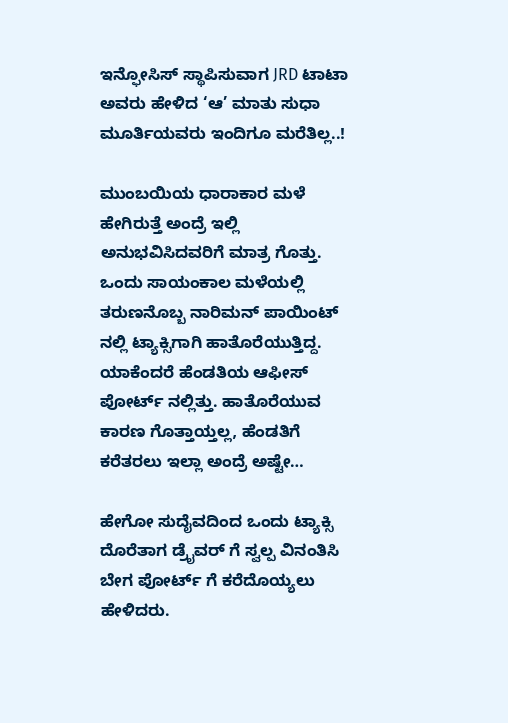ಇನ್ಫೋಸಿಸ್ ಸ್ಥಾಪಿಸುವಾಗ JRD ಟಾಟಾ ಅವರು ಹೇಳಿದ ‘ಆ’ ಮಾತು ಸುಧಾ ಮೂರ್ತಿಯವರು ಇಂದಿಗೂ ಮರೆತಿಲ್ಲ..!

ಮುಂಬಯಿಯ ಧಾರಾಕಾರ ಮಳೆ ಹೇಗಿರುತ್ತೆ ಅಂದ್ರೆ ಇಲ್ಲಿ ಅನುಭವಿಸಿದವರಿಗೆ ಮಾತ್ರ ಗೊತ್ತು. ಒಂದು ಸಾಯಂಕಾಲ ಮಳೆಯಲ್ಲಿ ತರುಣನೊಬ್ಬ ನಾರಿಮನ್ ಪಾಯಿಂಟ್ ನಲ್ಲಿ ಟ್ಯಾಕ್ಸಿಗಾಗಿ ಹಾತೊರೆಯುತ್ತಿದ್ದ. ಯಾಕೆಂದರೆ ಹೆಂಡತಿಯ ಆಫೀಸ್ ಪೋರ್ಟ್ ನಲ್ಲಿತ್ತು. ಹಾತೊರೆಯುವ ಕಾರಣ ಗೊತ್ತಾಯ್ತಲ್ಲ, ಹೆಂಡತಿಗೆ ಕರೆತರಲು ಇಲ್ಲಾ ಅಂದ್ರೆ ಅಷ್ಟೇ…

ಹೇಗೋ ಸುದೈವದಿಂದ ಒಂದು ಟ್ಯಾಕ್ಸಿ ದೊರೆತಾಗ ಡ್ರೈವರ್ ಗೆ ಸ್ವಲ್ಪ ವಿನಂತಿಸಿ ಬೇಗ ಪೋರ್ಟ್ ಗೆ ಕರೆದೊಯ್ಯಲು ಹೇಳಿದರು.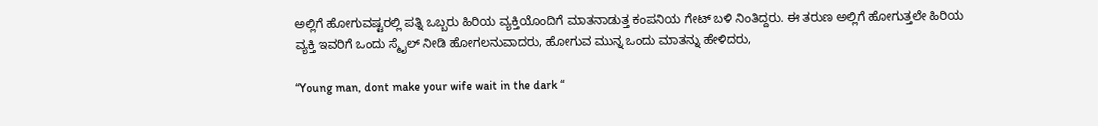ಅಲ್ಲಿಗೆ ಹೋಗುವಷ್ಟರಲ್ಲಿ ಪತ್ನಿ ಒಬ್ಬರು ಹಿರಿಯ ವ್ಯಕ್ತಿಯೊಂದಿಗೆ ಮಾತನಾಡುತ್ತ ಕಂಪನಿಯ ಗೇಟ್ ಬಳಿ ನಿಂತಿದ್ದರು. ಈ ತರುಣ ಅಲ್ಲಿಗೆ ಹೋಗುತ್ತಲೇ ಹಿರಿಯ ವ್ಯಕ್ತಿ ಇವರಿಗೆ ಒಂದು ಸ್ಮೈಲ್ ನೀಡಿ ಹೋಗಲನುವಾದರು, ಹೋಗುವ ಮುನ್ನ ಒಂದು ಮಾತನ್ನು ಹೇಳಿದರು,

“Young man, dont make your wife wait in the dark “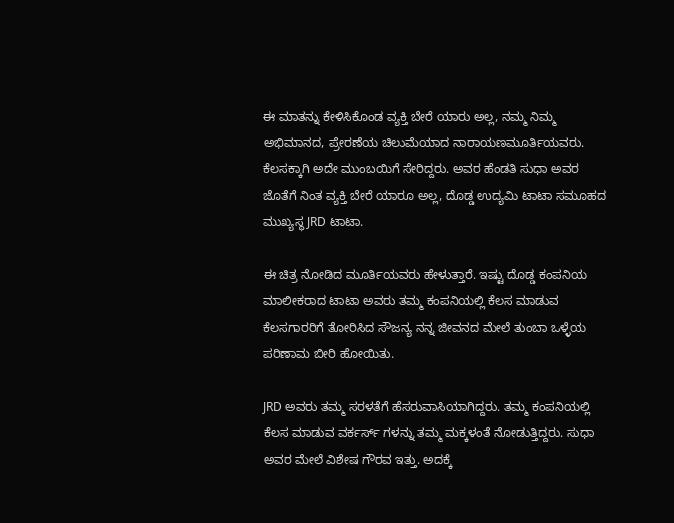ಈ ಮಾತನ್ನು ಕೇಳಿಸಿಕೊಂಡ ವ್ಯಕ್ತಿ ಬೇರೆ ಯಾರು ಅಲ್ಲ, ನಮ್ಮ ನಿಮ್ಮ ಅಭಿಮಾನದ, ಪ್ರೇರಣೆಯ ಚಿಲುಮೆಯಾದ ನಾರಾಯಣಮೂರ್ತಿಯವರು. ಕೆಲಸಕ್ಕಾಗಿ ಅದೇ ಮುಂಬಯಿಗೆ ಸೇರಿದ್ದರು. ಅವರ ಹೆಂಡತಿ ಸುಧಾ ಅವರ ಜೊತೆಗೆ ನಿಂತ ವ್ಯಕ್ತಿ ಬೇರೆ ಯಾರೂ ಅಲ್ಲ, ದೊಡ್ಡ ಉದ್ಯಮಿ ಟಾಟಾ ಸಮೂಹದ ಮುಖ್ಯಸ್ಥ JRD ಟಾಟಾ.

ಈ ಚಿತ್ರ ನೋಡಿದ ಮೂರ್ತಿಯವರು ಹೇಳುತ್ತಾರೆ. ಇಷ್ಟು ದೊಡ್ಡ ಕಂಪನಿಯ ಮಾಲೀಕರಾದ ಟಾಟಾ ಅವರು ತಮ್ಮ ಕಂಪನಿಯಲ್ಲಿ ಕೆಲಸ ಮಾಡುವ ಕೆಲಸಗಾರರಿಗೆ ತೋರಿಸಿದ ಸೌಜನ್ಯ ನನ್ನ ಜೀವನದ ಮೇಲೆ ತುಂಬಾ ಒಳ್ಳೆಯ ಪರಿಣಾಮ ಬೀರಿ ಹೋಯಿತು.

JRD ಅವರು ತಮ್ಮ ಸರಳತೆಗೆ ಹೆಸರುವಾಸಿಯಾಗಿದ್ದರು. ತಮ್ಮ ಕಂಪನಿಯಲ್ಲಿ ಕೆಲಸ ಮಾಡುವ ವರ್ಕರ್ಸ್ ಗಳನ್ನು ತಮ್ಮ ಮಕ್ಕಳಂತೆ ನೋಡುತ್ತಿದ್ದರು. ಸುಧಾ ಅವರ ಮೇಲೆ ವಿಶೇಷ ಗೌರವ ಇತ್ತು. ಅದಕ್ಕೆ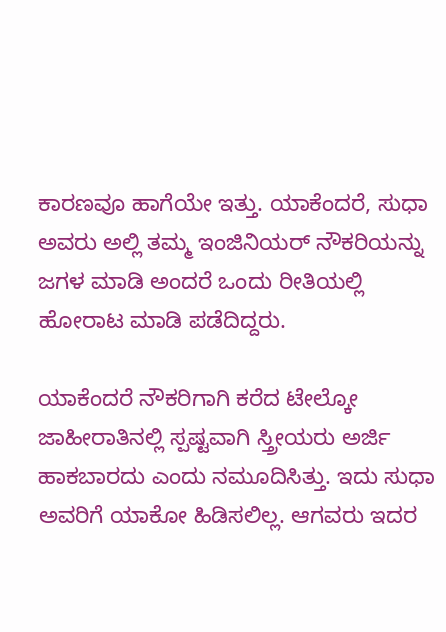ಕಾರಣವೂ ಹಾಗೆಯೇ ಇತ್ತು. ಯಾಕೆಂದರೆ, ಸುಧಾ ಅವರು ಅಲ್ಲಿ ತಮ್ಮ ಇಂಜಿನಿಯರ್ ನೌಕರಿಯನ್ನು ಜಗಳ ಮಾಡಿ ಅಂದರೆ ಒಂದು ರೀತಿಯಲ್ಲಿ ಹೋರಾಟ ಮಾಡಿ ಪಡೆದಿದ್ದರು.

ಯಾಕೆಂದರೆ ನೌಕರಿಗಾಗಿ ಕರೆದ ಟೇಲ್ಕೋ ಜಾಹೀರಾತಿನಲ್ಲಿ ಸ್ಪಷ್ಟವಾಗಿ ಸ್ತ್ರೀಯರು ಅರ್ಜಿ ಹಾಕಬಾರದು ಎಂದು ನಮೂದಿಸಿತ್ತು. ಇದು ಸುಧಾ ಅವರಿಗೆ ಯಾಕೋ ಹಿಡಿಸಲಿಲ್ಲ. ಆಗವರು ಇದರ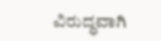ವಿರುದ್ಧವಾಗಿ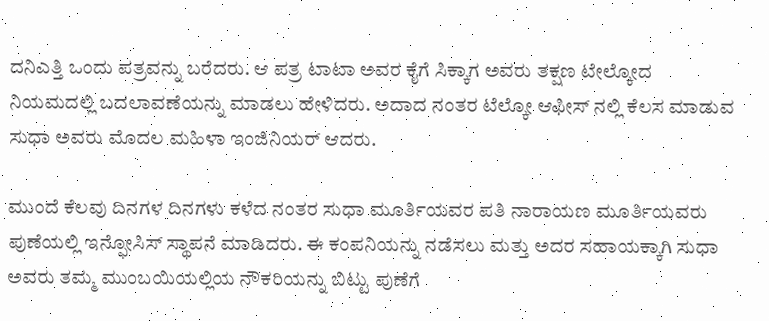ದನಿಎತ್ತಿ ಒಂದು ಪತ್ರವನ್ನು ಬರೆದರು. ಆ ಪತ್ರ ಟಾಟಾ ಅವರ ಕೈಗೆ ಸಿಕ್ಕಾಗ ಅವರು ತಕ್ಷಣ ಟೇಲ್ಕೋದ ನಿಯಮದಲ್ಲಿ ಬದಲಾವಣೆಯನ್ನು ಮಾಡಲು ಹೇಳಿದರು. ಅದಾದ ನಂತರ ಟೆಲ್ಕೋ ಆಫೀಸ್ ನಲ್ಲಿ ಕೆಲಸ ಮಾಡುವ ಸುಧಾ ಅವರು ಮೊದಲ ಮಹಿಳಾ ಇಂಜಿನಿಯರ್ ಆದರು.

ಮುಂದೆ ಕೆಲವು ದಿನಗಳ ದಿನಗಳು ಕಳೆದ ನಂತರ ಸುಧಾ ಮೂರ್ತಿಯವರ ಪತಿ ನಾರಾಯಣ ಮೂರ್ತಿಯವರು ಪುಣೆಯಲ್ಲಿ ಇನ್ಫೋಸಿಸ್ ಸ್ಥಾಪನೆ ಮಾಡಿದರು. ಈ ಕಂಪನಿಯನ್ನು ನಡೆಸಲು ಮತ್ತು ಅದರ ಸಹಾಯಕ್ಕಾಗಿ ಸುಧಾ ಅವರು ತಮ್ಮ ಮುಂಬಯಿಯಲ್ಲಿಯ ನೌಕರಿಯನ್ನು ಬಿಟ್ಟು ಪುಣೆಗೆ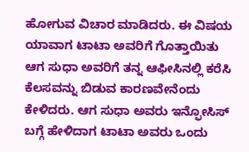ಹೋಗುವ ವಿಚಾರ ಮಾಡಿದರು. ಈ ವಿಷಯ ಯಾವಾಗ ಟಾಟಾ ಅವರಿಗೆ ಗೊತ್ತಾಯಿತು ಆಗ ಸುಧಾ ಅವರಿಗೆ ತನ್ನ ಆಫೀಸಿನಲ್ಲಿ ಕರೆಸಿ ಕೆಲಸವನ್ನು ಬಿಡುವ ಕಾರಣವೇನೆಂದು ಕೇಳಿದರು. ಆಗ ಸುಧಾ ಅವರು ಇನ್ಫೋಸಿಸ್ ಬಗ್ಗೆ ಹೇಳಿದಾಗ ಟಾಟಾ ಅವರು ಒಂದು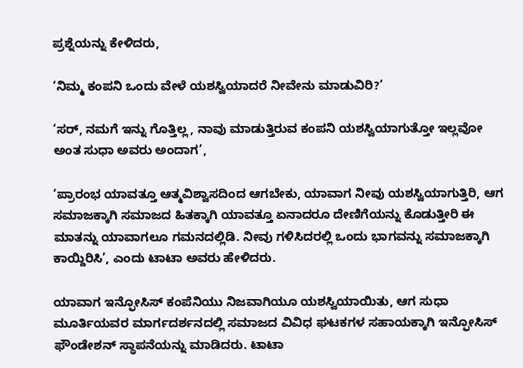ಪ್ರಶ್ನೆಯನ್ನು ಕೇಳಿದರು,

‘ನಿಮ್ಮ ಕಂಪನಿ ಒಂದು ವೇಳೆ ಯಶಸ್ವಿಯಾದರೆ ನೀವೇನು ಮಾಡುವಿರಿ?’

‘ಸರ್, ನಮಗೆ ಇನ್ನು ಗೊತ್ತಿಲ್ಲ, ನಾವು ಮಾಡುತ್ತಿರುವ ಕಂಪನಿ ಯಶಸ್ವಿಯಾಗುತ್ತೋ ಇಲ್ಲವೋ ಅಂತ ಸುಧಾ ಅವರು ಅಂದಾಗ’,

‘ಪ್ರಾರಂಭ ಯಾವತ್ತೂ ಆತ್ಮವಿಶ್ವಾಸದಿಂದ ಆಗಬೇಕು, ಯಾವಾಗ ನೀವು ಯಶಸ್ವಿಯಾಗುತ್ತಿರಿ, ಆಗ ಸಮಾಜಕ್ಕಾಗಿ ಸಮಾಜದ ಹಿತಕ್ಕಾಗಿ ಯಾವತ್ತೂ ಏನಾದರೂ ದೇಣಿಗೆಯನ್ನು ಕೊಡುತ್ತೀರಿ ಈ ಮಾತನ್ನು ಯಾವಾಗಲೂ ಗಮನದಲ್ಲಿಡಿ. ನೀವು ಗಳಿಸಿದರಲ್ಲಿ ಒಂದು ಭಾಗವನ್ನು ಸಮಾಜಕ್ಕಾಗಿ ಕಾಯ್ದಿರಿಸಿ’, ಎಂದು ಟಾಟಾ ಅವರು ಹೇಳಿದರು.

ಯಾವಾಗ ಇನ್ಫೋಸಿಸ್ ಕಂಪೆನಿಯು ನಿಜವಾಗಿಯೂ ಯಶಸ್ವಿಯಾಯಿತು, ಆಗ ಸುಧಾ ಮೂರ್ತಿಯವರ ಮಾರ್ಗದರ್ಶನದಲ್ಲಿ ಸಮಾಜದ ವಿವಿಧ ಘಟಕಗಳ ಸಹಾಯಕ್ಕಾಗಿ ಇನ್ಫೋಸಿಸ್ ಫೌಂಡೇಶನ್ ಸ್ಥಾಪನೆಯನ್ನು ಮಾಡಿದರು. ಟಾಟಾ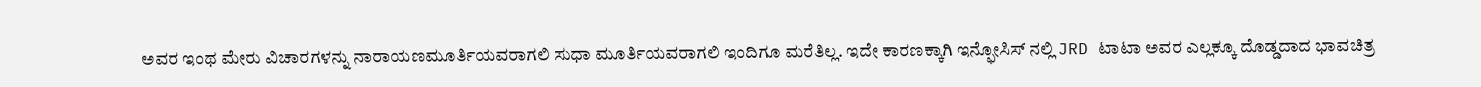ಅವರ ಇಂಥ ಮೇರು ವಿಚಾರಗಳನ್ನು ನಾರಾಯಣಮೂರ್ತಿಯವರಾಗಲಿ ಸುಧಾ ಮೂರ್ತಿಯವರಾಗಲಿ ಇಂದಿಗೂ ಮರೆತಿಲ್ಲ. ಇದೇ ಕಾರಣಕ್ಕಾಗಿ ಇನ್ಫೋಸಿಸ್ ನಲ್ಲಿ JRD ಟಾಟಾ ಅವರ ಎಲ್ಲಕ್ಕೂ ದೊಡ್ಡದಾದ ಭಾವಚಿತ್ರ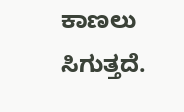ಕಾಣಲು ಸಿಗುತ್ತದೆ.